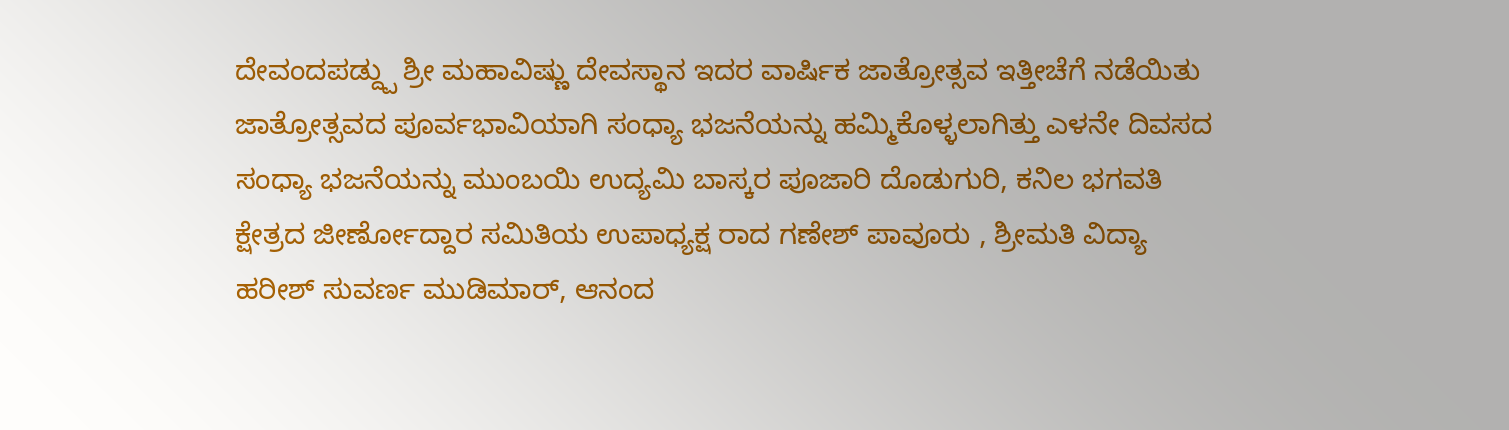ದೇವಂದಪಡ್ದ್ಪು ಶ್ರೀ ಮಹಾವಿಷ್ಣು ದೇವಸ್ಥಾನ ಇದರ ವಾರ್ಷಿಕ ಜಾತ್ರೋತ್ಸವ ಇತ್ತೀಚೆಗೆ ನಡೆಯಿತು
ಜಾತ್ರೋತ್ಸವದ ಪೂರ್ವಭಾವಿಯಾಗಿ ಸಂಧ್ಯಾ ಭಜನೆಯನ್ನು ಹಮ್ಮಿಕೊಳ್ಳಲಾಗಿತ್ತು ಎಳನೇ ದಿವಸದ ಸಂಧ್ಯಾ ಭಜನೆಯನ್ನು ಮುಂಬಯಿ ಉದ್ಯಮಿ ಬಾಸ್ಕರ ಪೂಜಾರಿ ದೊಡುಗುರಿ, ಕನಿಲ ಭಗವತಿ ಕ್ಷೇತ್ರದ ಜೀರ್ಣೋದ್ದಾರ ಸಮಿತಿಯ ಉಪಾಧ್ಯಕ್ಷ ರಾದ ಗಣೇಶ್ ಪಾವೂರು , ಶ್ರೀಮತಿ ವಿದ್ಯಾ ಹರೀಶ್ ಸುವರ್ಣ ಮುಡಿಮಾರ್, ಆನಂದ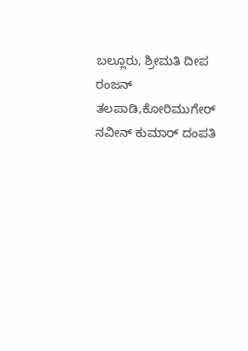ಬಲ್ಲೂರು, ಶ್ರೀಮತಿ ದೀಪ ರಂಜನ್ ತಲಪಾಡಿ,ಕೋರಿಮುಗೇರ್ ನವೀನ್ ಕುಮಾರ್ ದಂಪತಿ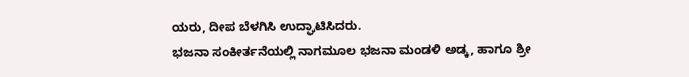ಯರು, ದೀಪ ಬೆಳಗಿಸಿ ಉದ್ಘಾಟಿಸಿದರು.
ಭಜನಾ ಸಂಕೀರ್ತನೆಯಲ್ಲಿ ನಾಗಮೂಲ ಭಜನಾ ಮಂಡಳಿ ಅಡ್ಕ, ಹಾಗೂ ಶ್ರೀ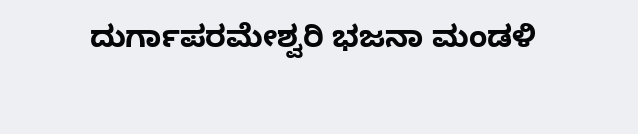ದುರ್ಗಾಪರಮೇಶ್ವರಿ ಭಜನಾ ಮಂಡಳಿ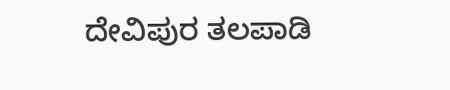ದೇವಿಪುರ ತಲಪಾಡಿ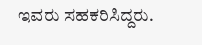ಇವರು ಸಹಕರಿಸಿದ್ದರು.